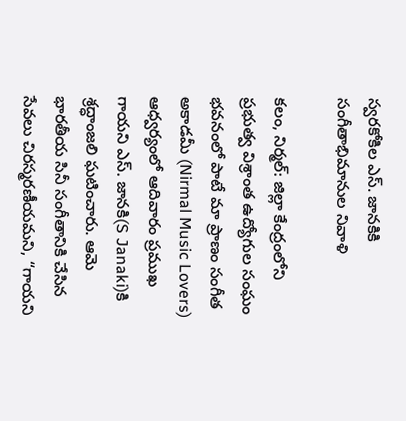స్వరకోకిల ఎస్. జానకికి సంగీతాభిమానుల నివాళి

కలం, నిర్మల్: జిల్లా కేంద్రంలోని ప్రభుత్వ విశ్రాంత ఉద్యోగుల సంఘం భవనంలో పాటే మా ప్రాణం సంగీత అకాడమీ (Nirmal Music Lovers) ఆధ్వర్యంలో ఆదివారం ప్రముఖ గాయని ఎస్. జానకి(S Janaki)కి శ్రద్ధాంజలి ఘటించారు. ఆమె భారతీయ సినీ సంగీతానికి చేసిన సేవలు చిరస్మరణీయమని, “గాయని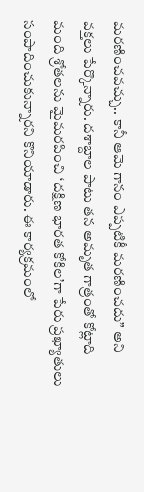మరణించవచ్చు.. కానీ ఆమె గానం ఎప్పటికీ మరణించదు” అని వక్తలు పేర్కొన్నారు. దశాబ్దాల పాటు తన అమృత గాత్రంతో కోట్లాది మంది శ్రోతలను మైమరపించి ‘దక్షిణ భారత కోకిల’గా పేరు ప్రఖ్యాతులు సంపాదించుకున్నారని కొనియాడారు. ఈ కార్యక్రమంలో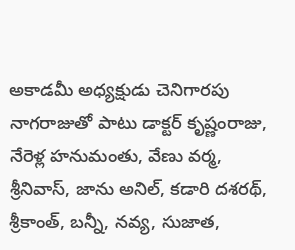అకాడమీ అధ్యక్షుడు చెనిగారపు నాగరాజుతో పాటు డాక్టర్ కృష్ణంరాజు, నేరెళ్ల హనుమంతు, వేణు వర్మ, శ్రీనివాస్, జాను అనిల్, కడారి దశరథ్, శ్రీకాంత్, బన్నీ, నవ్య, సుజాత,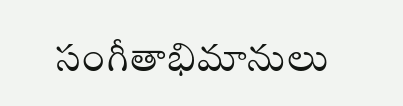సంగీతాభిమానులు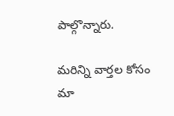పాల్గొన్నారు.

మ‌రిన్ని వార్త‌ల కోసం మా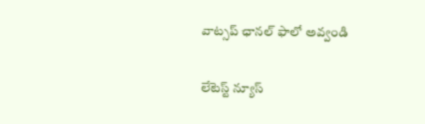వాట్స‌ప్ ఛాన‌ల్ ఫాలో అవ్వండి

లేటెస్ట్ న్యూస్‌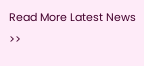Read More Latest News >>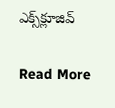ఎక్స్‌క్లూజివ్‌

Read More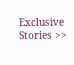Exclusive Stories >>